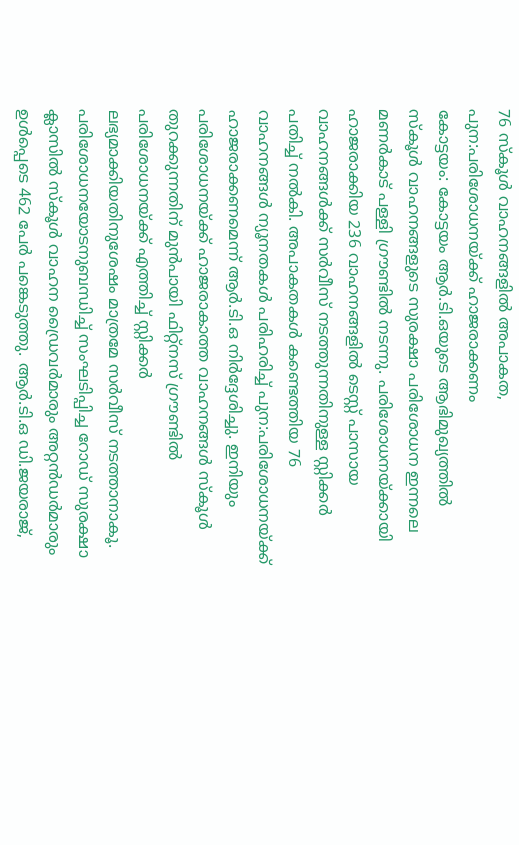76 സ്കൂൾ വാഹനങ്ങളിൽ അപാകത, പുന:പരിശോധനയ്ക്ക് ഹാജരാക്കണം
കോട്ടയം: കോട്ടയം ആർ.ടി.ഒയുടെ ആഭിമുഖ്യത്തിൽ സ്കൂൾ വാഹനങ്ങളുടെ സുരക്ഷാ പരിശോധന ഇന്നലെ മണർകാട് പള്ളി ഗ്രൗണ്ടിൽ നടന്നു. പരിശോധനയ്ക്കായി ഹാജരാക്കിയ 236 വാഹനങ്ങളിൽ ടെസ്റ്റ് പാസായ വാഹനങ്ങൾക്ക് സർവീസ് നടത്തുന്നതിനുള്ള സ്റ്റിക്കർ പതിച്ച് നൽകി. അപാകതകൾ കണ്ടെത്തിയ 76 വാഹനങ്ങൾ ന്യൂനതകൾ പരിഹരിച്ച് പുന:പരിശോധനയ്ക്ക് ഹാജരാക്കണമെന്ന് ആർ.ടി.ഒ നിർദ്ദേശിച്ചു. ഇനിയും പരിശോധനയ്ക്ക് ഹാജരാകാത്ത വാഹനങ്ങൾ സ്കൂൾ തുറക്കുന്നതിന് മുൻപായി ഫിറ്റ്നസ് ഗ്രൗണ്ടിൽ പരിശോധനയ്ക്ക് എത്തിച്ച് സ്റ്റിക്കർ ലഭ്യമാക്കിയതിനുശേഷം മാത്രമേ സർവീസ് നടത്താനാകൂ. പരിശോധനയോടനുബന്ധിച്ച് സംഘടിപ്പിച്ച റോഡ് സുരക്ഷാ ക്ലാസിൽ സ്കൂൾ വാഹന ഡ്രൈവർമാരും അറ്റൻഡർമാരും ഉൾപ്പെടെ 462 പേർ പങ്കെടുത്തു. ആർ.ടി.ഒ ഡി.ജയരാജ്,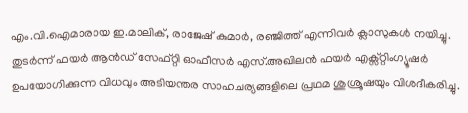എം.വി.ഐമാരായ ഇ.മാലിക്, രാജേഷ് കുമാർ, രഞ്ജിത്ത് എന്നിവർ ക്ലാസുകൾ നയിച്ചു. തുടർന്ന് ഫയർ ആൻഡ് സേഫ്റ്റി ഓഫീസർ എസ്.അഖിലൻ ഫയർ എക്സ്റ്റിംഗ്യൂഷർ ഉപയോഗിക്കുന്ന വിധവും അടിയന്തര സാഹചര്യങ്ങളിലെ പ്രഥമ ശുശ്രൂഷയും വിശദീകരിച്ചു.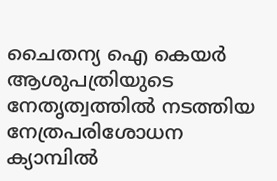ചൈതന്യ ഐ കെയർ ആശുപത്രിയുടെ നേതൃത്വത്തിൽ നടത്തിയ നേത്രപരിശോധന ക്യാമ്പിൽ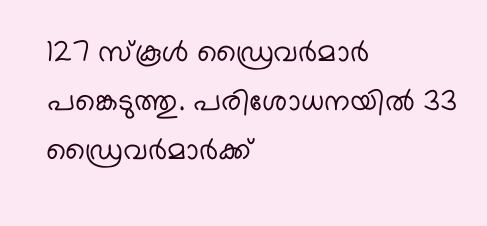127 സ്കൂൾ ഡ്രൈവർമാർ പങ്കെടുത്തു. പരിശോധനയിൽ 33 ഡ്രൈവർമാർക്ക്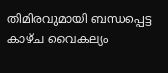തിമിരവുമായി ബന്ധപ്പെട്ട കാഴ്ച വൈകല്യം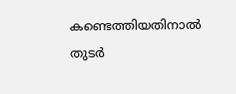കണ്ടെത്തിയതിനാൽ തുടർ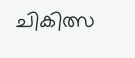ചികിത്സ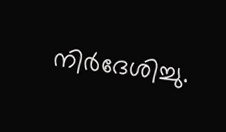നിർദേശിച്ചു.